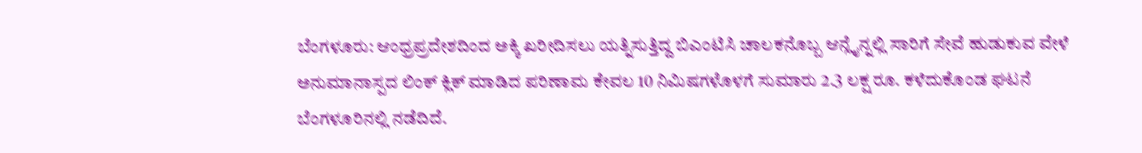ಬೆಂಗಳೂರು: ಆಂಧ್ರಪ್ರದೇಶದಿಂದ ಅಕ್ಕಿ ಖರೀದಿಸಲು ಯತ್ನಿಸುತ್ತಿದ್ದ ಬಿಎಂಟಿಸಿ ಚಾಲಕನೊಬ್ಬ ಆನ್ಲೈನ್ನಲ್ಲಿ ಸಾರಿಗೆ ಸೇವೆ ಹುಡುಕುವ ವೇಳೆ ಅನುಮಾನಾಸ್ಪದ ಲಿಂಕ್ ಕ್ಲಿಕ್ ಮಾಡಿದ ಪರಿಣಾಮ ಕೇವಲ 10 ನಿಮಿಷಗಳೊಳಗೆ ಸುಮಾರು 2.3 ಲಕ್ಷ ರೂ. ಕಳೆದುಕೊಂಡ ಘಟನೆ ಬೆಂಗಳೂರಿನಲ್ಲಿ ನಡೆದಿದೆ.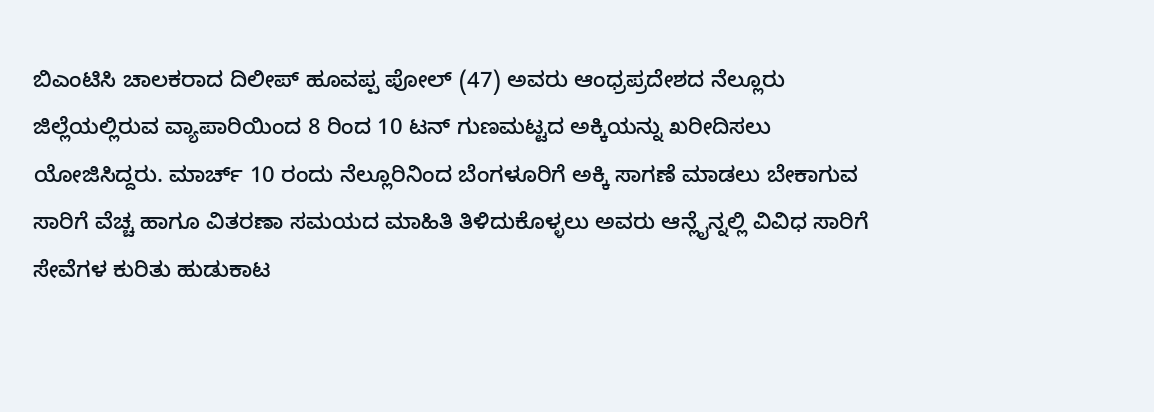ಬಿಎಂಟಿಸಿ ಚಾಲಕರಾದ ದಿಲೀಪ್ ಹೂವಪ್ಪ ಪೋಲ್ (47) ಅವರು ಆಂಧ್ರಪ್ರದೇಶದ ನೆಲ್ಲೂರು ಜಿಲ್ಲೆಯಲ್ಲಿರುವ ವ್ಯಾಪಾರಿಯಿಂದ 8 ರಿಂದ 10 ಟನ್ ಗುಣಮಟ್ಟದ ಅಕ್ಕಿಯನ್ನು ಖರೀದಿಸಲು ಯೋಜಿಸಿದ್ದರು. ಮಾರ್ಚ್ 10 ರಂದು ನೆಲ್ಲೂರಿನಿಂದ ಬೆಂಗಳೂರಿಗೆ ಅಕ್ಕಿ ಸಾಗಣೆ ಮಾಡಲು ಬೇಕಾಗುವ ಸಾರಿಗೆ ವೆಚ್ಚ ಹಾಗೂ ವಿತರಣಾ ಸಮಯದ ಮಾಹಿತಿ ತಿಳಿದುಕೊಳ್ಳಲು ಅವರು ಆನ್ಲೈನ್ನಲ್ಲಿ ವಿವಿಧ ಸಾರಿಗೆ ಸೇವೆಗಳ ಕುರಿತು ಹುಡುಕಾಟ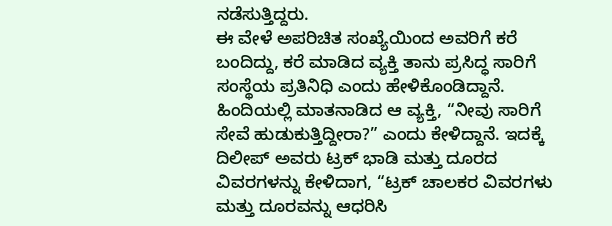ನಡೆಸುತ್ತಿದ್ದರು.
ಈ ವೇಳೆ ಅಪರಿಚಿತ ಸಂಖ್ಯೆಯಿಂದ ಅವರಿಗೆ ಕರೆ ಬಂದಿದ್ದು, ಕರೆ ಮಾಡಿದ ವ್ಯಕ್ತಿ ತಾನು ಪ್ರಸಿದ್ಧ ಸಾರಿಗೆ ಸಂಸ್ಥೆಯ ಪ್ರತಿನಿಧಿ ಎಂದು ಹೇಳಿಕೊಂಡಿದ್ದಾನೆ. ಹಿಂದಿಯಲ್ಲಿ ಮಾತನಾಡಿದ ಆ ವ್ಯಕ್ತಿ, “ನೀವು ಸಾರಿಗೆ ಸೇವೆ ಹುಡುಕುತ್ತಿದ್ದೀರಾ?” ಎಂದು ಕೇಳಿದ್ದಾನೆ. ಇದಕ್ಕೆ ದಿಲೀಪ್ ಅವರು ಟ್ರಕ್ ಭಾಡಿ ಮತ್ತು ದೂರದ ವಿವರಗಳನ್ನು ಕೇಳಿದಾಗ, “ಟ್ರಕ್ ಚಾಲಕರ ವಿವರಗಳು ಮತ್ತು ದೂರವನ್ನು ಆಧರಿಸಿ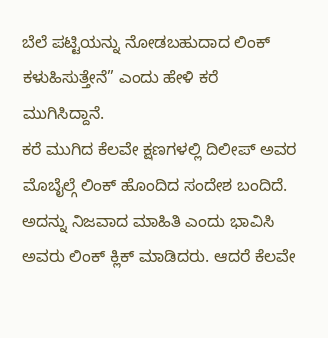ಬೆಲೆ ಪಟ್ಟಿಯನ್ನು ನೋಡಬಹುದಾದ ಲಿಂಕ್ ಕಳುಹಿಸುತ್ತೇನೆ” ಎಂದು ಹೇಳಿ ಕರೆ ಮುಗಿಸಿದ್ದಾನೆ.
ಕರೆ ಮುಗಿದ ಕೆಲವೇ ಕ್ಷಣಗಳಲ್ಲಿ ದಿಲೀಪ್ ಅವರ ಮೊಬೈಲ್ಗೆ ಲಿಂಕ್ ಹೊಂದಿದ ಸಂದೇಶ ಬಂದಿದೆ. ಅದನ್ನು ನಿಜವಾದ ಮಾಹಿತಿ ಎಂದು ಭಾವಿಸಿ ಅವರು ಲಿಂಕ್ ಕ್ಲಿಕ್ ಮಾಡಿದರು. ಆದರೆ ಕೆಲವೇ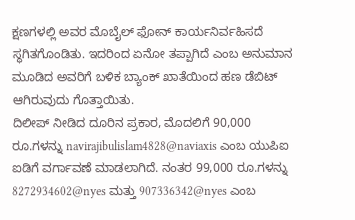ಕ್ಷಣಗಳಲ್ಲಿ ಅವರ ಮೊಬೈಲ್ ಫೋನ್ ಕಾರ್ಯನಿರ್ವಹಿಸದೆ ಸ್ಥಗಿತಗೊಂಡಿತು. ಇದರಿಂದ ಏನೋ ತಪ್ಪಾಗಿದೆ ಎಂಬ ಅನುಮಾನ ಮೂಡಿದ ಅವರಿಗೆ ಬಳಿಕ ಬ್ಯಾಂಕ್ ಖಾತೆಯಿಂದ ಹಣ ಡೆಬಿಟ್ ಆಗಿರುವುದು ಗೊತ್ತಾಯಿತು.
ದಿಲೀಪ್ ನೀಡಿದ ದೂರಿನ ಪ್ರಕಾರ, ಮೊದಲಿಗೆ 90,000 ರೂ.ಗಳನ್ನು navirajibulislam4828@naviaxis ಎಂಬ ಯುಪಿಐ ಐಡಿಗೆ ವರ್ಗಾವಣೆ ಮಾಡಲಾಗಿದೆ. ನಂತರ 99,000 ರೂ.ಗಳನ್ನು 8272934602@nyes ಮತ್ತು 907336342@nyes ಎಂಬ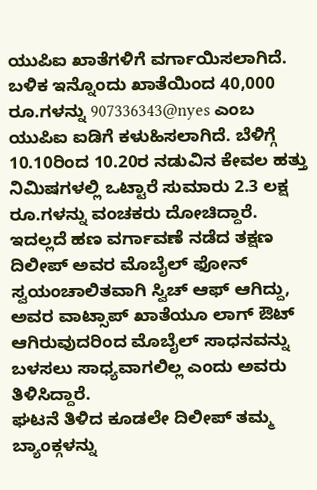ಯುಪಿಐ ಖಾತೆಗಳಿಗೆ ವರ್ಗಾಯಿಸಲಾಗಿದೆ. ಬಳಿಕ ಇನ್ನೊಂದು ಖಾತೆಯಿಂದ 40,000 ರೂ.ಗಳನ್ನು 907336343@nyes ಎಂಬ ಯುಪಿಐ ಐಡಿಗೆ ಕಳುಹಿಸಲಾಗಿದೆ. ಬೆಳಿಗ್ಗೆ 10.10ರಿಂದ 10.20ರ ನಡುವಿನ ಕೇವಲ ಹತ್ತು ನಿಮಿಷಗಳಲ್ಲಿ ಒಟ್ಟಾರೆ ಸುಮಾರು 2.3 ಲಕ್ಷ ರೂ.ಗಳನ್ನು ವಂಚಕರು ದೋಚಿದ್ದಾರೆ.
ಇದಲ್ಲದೆ ಹಣ ವರ್ಗಾವಣೆ ನಡೆದ ತಕ್ಷಣ ದಿಲೀಪ್ ಅವರ ಮೊಬೈಲ್ ಫೋನ್ ಸ್ವಯಂಚಾಲಿತವಾಗಿ ಸ್ವಿಚ್ ಆಫ್ ಆಗಿದ್ದು, ಅವರ ವಾಟ್ಸಾಪ್ ಖಾತೆಯೂ ಲಾಗ್ ಔಟ್ ಆಗಿರುವುದರಿಂದ ಮೊಬೈಲ್ ಸಾಧನವನ್ನು ಬಳಸಲು ಸಾಧ್ಯವಾಗಲಿಲ್ಲ ಎಂದು ಅವರು ತಿಳಿಸಿದ್ದಾರೆ.
ಘಟನೆ ತಿಳಿದ ಕೂಡಲೇ ದಿಲೀಪ್ ತಮ್ಮ ಬ್ಯಾಂಕ್ಗಳನ್ನು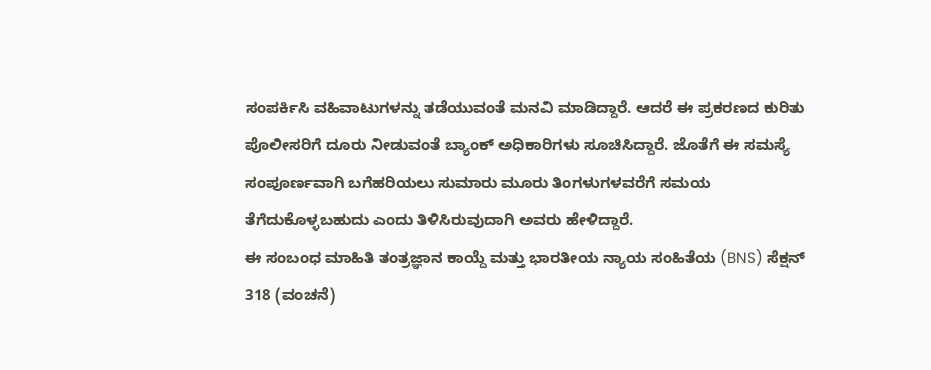ಸಂಪರ್ಕಿಸಿ ವಹಿವಾಟುಗಳನ್ನು ತಡೆಯುವಂತೆ ಮನವಿ ಮಾಡಿದ್ದಾರೆ. ಆದರೆ ಈ ಪ್ರಕರಣದ ಕುರಿತು ಪೊಲೀಸರಿಗೆ ದೂರು ನೀಡುವಂತೆ ಬ್ಯಾಂಕ್ ಅಧಿಕಾರಿಗಳು ಸೂಚಿಸಿದ್ದಾರೆ. ಜೊತೆಗೆ ಈ ಸಮಸ್ಯೆ ಸಂಪೂರ್ಣವಾಗಿ ಬಗೆಹರಿಯಲು ಸುಮಾರು ಮೂರು ತಿಂಗಳುಗಳವರೆಗೆ ಸಮಯ ತೆಗೆದುಕೊಳ್ಳಬಹುದು ಎಂದು ತಿಳಿಸಿರುವುದಾಗಿ ಅವರು ಹೇಳಿದ್ದಾರೆ.
ಈ ಸಂಬಂಧ ಮಾಹಿತಿ ತಂತ್ರಜ್ಞಾನ ಕಾಯ್ದೆ ಮತ್ತು ಭಾರತೀಯ ನ್ಯಾಯ ಸಂಹಿತೆಯ (BNS) ಸೆಕ್ಷನ್ 318 (ವಂಚನೆ)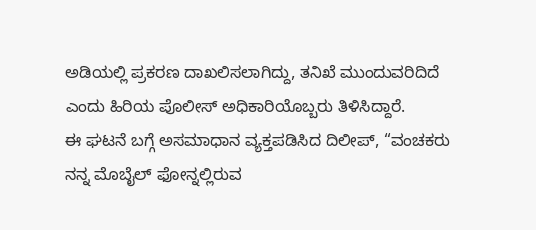ಅಡಿಯಲ್ಲಿ ಪ್ರಕರಣ ದಾಖಲಿಸಲಾಗಿದ್ದು, ತನಿಖೆ ಮುಂದುವರಿದಿದೆ ಎಂದು ಹಿರಿಯ ಪೊಲೀಸ್ ಅಧಿಕಾರಿಯೊಬ್ಬರು ತಿಳಿಸಿದ್ದಾರೆ.
ಈ ಘಟನೆ ಬಗ್ಗೆ ಅಸಮಾಧಾನ ವ್ಯಕ್ತಪಡಿಸಿದ ದಿಲೀಪ್, “ವಂಚಕರು ನನ್ನ ಮೊಬೈಲ್ ಫೋನ್ನಲ್ಲಿರುವ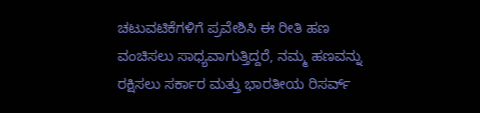ಚಟುವಟಿಕೆಗಳಿಗೆ ಪ್ರವೇಶಿಸಿ ಈ ರೀತಿ ಹಣ ವಂಚಿಸಲು ಸಾಧ್ಯವಾಗುತ್ತಿದ್ದರೆ, ನಮ್ಮ ಹಣವನ್ನು ರಕ್ಷಿಸಲು ಸರ್ಕಾರ ಮತ್ತು ಭಾರತೀಯ ರಿಸರ್ವ್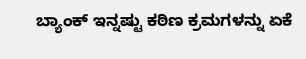ಬ್ಯಾಂಕ್ ಇನ್ನಷ್ಟು ಕಠಿಣ ಕ್ರಮಗಳನ್ನು ಏಕೆ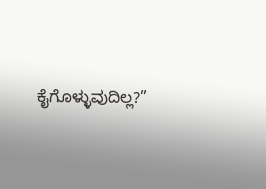ಕೈಗೊಳ್ಳುವುದಿಲ್ಲ?”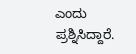ಎಂದು ಪ್ರಶ್ನಿಸಿದ್ದಾರೆ.